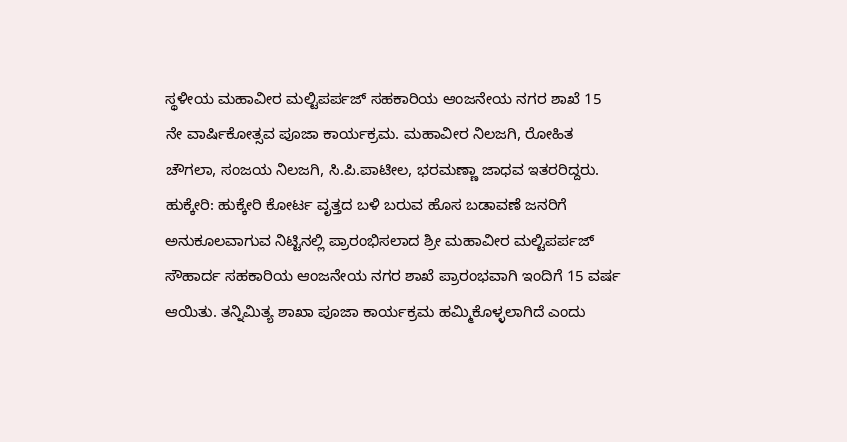ಸ್ಥಳೀಯ ಮಹಾವೀರ ಮಲ್ಟಿಪರ್ಪಜ್ ಸಹಕಾರಿಯ ಆಂಜನೇಯ ನಗರ ಶಾಖೆ 15 ನೇ ವಾರ್ಷಿಕೋತ್ಸವ ಪೂಜಾ ಕಾರ್ಯಕ್ರಮ. ಮಹಾವೀರ ನಿಲಜಗಿ, ರೋಹಿತ ಚೌಗಲಾ, ಸಂಜಯ ನಿಲಜಗಿ, ಸಿ.ಪಿ.ಪಾಟೀಲ, ಭರಮಣ್ಣಾ ಜಾಧವ ಇತರರಿದ್ದರು.
ಹುಕ್ಕೇರಿ: ಹುಕ್ಕೇರಿ ಕೋರ್ಟ ವೃತ್ತದ ಬಳಿ ಬರುವ ಹೊಸ ಬಡಾವಣೆ ಜನರಿಗೆ ಅನುಕೂಲವಾಗುವ ನಿಟ್ಟಿನಲ್ಲಿ ಪ್ರಾರಂಭಿಸಲಾದ ಶ್ರೀ ಮಹಾವೀರ ಮಲ್ಟಿಪರ್ಪಜ್ ಸೌಹಾರ್ದ ಸಹಕಾರಿಯ ಆಂಜನೇಯ ನಗರ ಶಾಖೆ ಪ್ರಾರಂಭವಾಗಿ ಇಂದಿಗೆ 15 ವರ್ಷ ಆಯಿತು. ತನ್ನಿಮಿತ್ಯ ಶಾಖಾ ಪೂಜಾ ಕಾರ್ಯಕ್ರಮ ಹಮ್ಮಿಕೊಳ್ಳಲಾಗಿದೆ ಎಂದು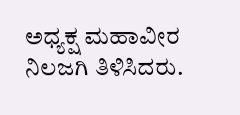ಅಧ್ಯಕ್ಷ ಮಹಾವೀರ ನಿಲಜಗಿ ತಿಳಿಸಿದರು.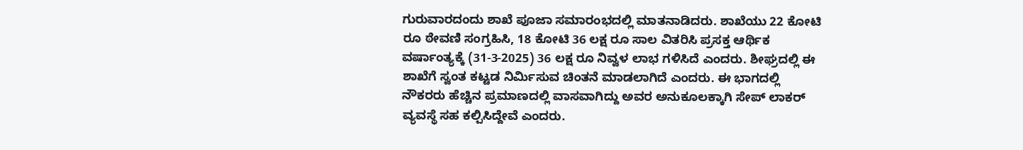ಗುರುವಾರದಂದು ಶಾಖೆ ಪೂಜಾ ಸಮಾರಂಭದಲ್ಲಿ ಮಾತನಾಡಿದರು. ಶಾಖೆಯು 22 ಕೋಟಿ ರೂ ಠೇವಣಿ ಸಂಗ್ರಹಿಸಿ, 18 ಕೋಟಿ 36 ಲಕ್ಷ ರೂ ಸಾಲ ವಿತರಿಸಿ ಪ್ರಸಕ್ತ ಆರ್ಥಿಕ ವರ್ಷಾಂತ್ಯಕ್ಕೆ (31-3-2025) 36 ಲಕ್ಷ ರೂ ನಿವ್ವಳ ಲಾಭ ಗಳಿಸಿದೆ ಎಂದರು. ಶೀಘ್ರದಲ್ಲಿ ಈ ಶಾಖೆಗೆ ಸ್ವಂತ ಕಟ್ಟಡ ನಿರ್ಮಿಸುವ ಚಿಂತನೆ ಮಾಡಲಾಗಿದೆ ಎಂದರು. ಈ ಭಾಗದಲ್ಲಿ ನೌಕರರು ಹೆಚ್ಚಿನ ಪ್ರಮಾಣದಲ್ಲಿ ವಾಸವಾಗಿದ್ದು ಅವರ ಅನುಕೂಲಕ್ಕಾಗಿ ಸೇಪ್ ಲಾಕರ್ ವ್ಯವಸ್ಥೆ ಸಹ ಕಲ್ಪಿಸಿದ್ದೇವೆ ಎಂದರು.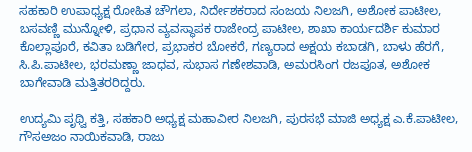ಸಹಕಾರಿ ಉಪಾಧ್ಯಕ್ಷ ರೋಹಿತ ಚೌಗಲಾ, ನಿರ್ದೇಶಕರಾದ ಸಂಜಯ ನಿಲಜಗಿ, ಅಶೋಕ ಪಾಟೀಲ, ಬಸವಣ್ಣಿ ಮುನ್ನೋಳಿ, ಪ್ರಧಾನ ವ್ಯವಸ್ಥಾಪಕ ರಾಜೇಂದ್ರ ಪಾಟೀಲ, ಶಾಖಾ ಕಾರ್ಯದರ್ಶಿ ಕುಮಾರ ಕೊಲ್ಲಾಪೂರೆ, ಕವಿತಾ ಬಡಿಗೇರ, ಪ್ರಭಾಕರ ಬೋಕರೆ, ಗಣ್ಯರಾದ ಅಕ್ಷಯ ಕಬಾಡಗಿ, ಬಾಳು ಹೆರಗೆ, ಸಿ.ಪಿ.ಪಾಟೀಲ, ಭರಮಣ್ಣಾ ಜಾಧವ, ಸುಭಾಸ ಗಣೇಶವಾಡಿ, ಅಮರಸಿಂಗ ರಜಪೂತ, ಅಶೋಕ ಬಾಗೇವಾಡಿ ಮತ್ತಿತರರಿದ್ದರು.

ಉದ್ಯಮಿ ಪೃಥ್ವಿ ಕತ್ತಿ, ಸಹಕಾರಿ ಅಧ್ಯಕ್ಷ ಮಹಾವೀರ ನಿಲಜಗಿ, ಪುರಸಭೆ ಮಾಜಿ ಅಧ್ಯಕ್ಷ ಎ.ಕೆ.ಪಾಟೀಲ, ಗೌಸಅಜಂ ನಾಯಿಕವಾಡಿ, ರಾಜು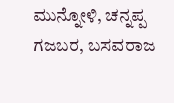ಮುನ್ನೋಳಿ, ಚನ್ನಪ್ಪ ಗಜಬರ, ಬಸವರಾಜ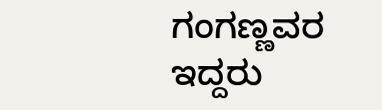ಗಂಗಣ್ಣವರ ಇದ್ದರು